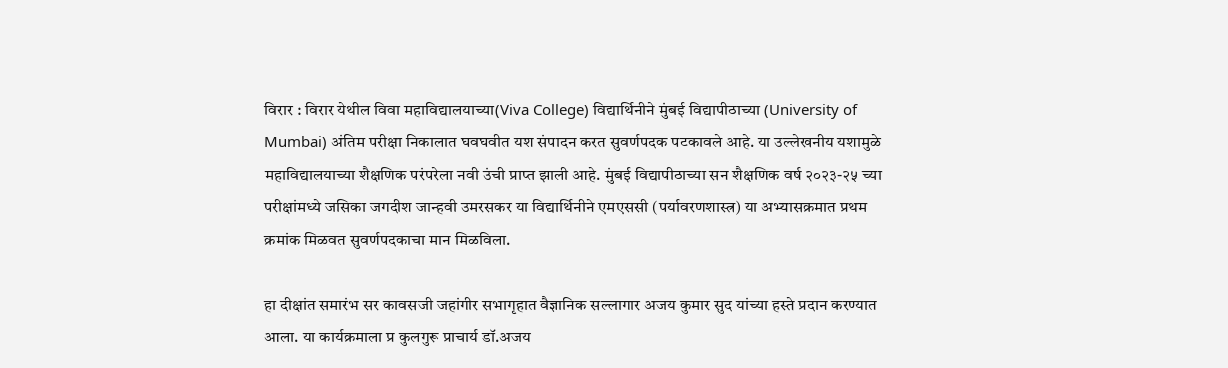विरार : विरार येथील विवा महाविद्यालयाच्या(Viva College) विद्यार्थिनीने मुंबई विद्यापीठाच्या (University of Mumbai) अंतिम परीक्षा निकालात घवघवीत यश संपादन करत सुवर्णपदक पटकावले आहे. या उल्लेखनीय यशामुळे महाविद्यालयाच्या शैक्षणिक परंपरेला नवी उंची प्राप्त झाली आहे. मुंबई विद्यापीठाच्या सन शैक्षणिक वर्ष २०२३-२५ च्या परीक्षांमध्ये जसिका जगदीश जान्हवी उमरसकर या विद्यार्थिनीने एमएससी (पर्यावरणशास्त्र) या अभ्यासक्रमात प्रथम क्रमांक मिळवत सुवर्णपदकाचा मान मिळविला.

हा दीक्षांत समारंभ सर कावसजी जहांगीर सभागृहात वैज्ञानिक सल्लागार अजय कुमार सुद यांच्या हस्ते प्रदान करण्यात आला. या कार्यक्रमाला प्र कुलगुरू प्राचार्य डॉ.अजय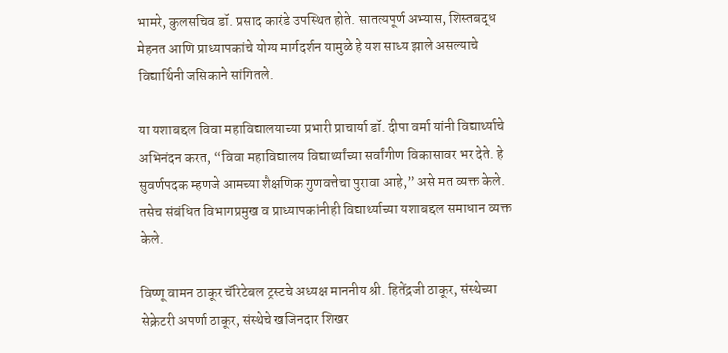भामरे, कुलसचिव डॉ. प्रसाद कारंडे उपस्थित होते. सातत्यपूर्ण अभ्यास, शिस्तबद्ध मेहनत आणि प्राध्यापकांचे योग्य मार्गदर्शन यामुळे हे यश साध्य झाले असल्याचे विद्यार्थिनी जसिकाने सांगितले.

या यशाबद्दल विवा महाविद्यालयाच्या प्रभारी प्राचार्या डॉ. दीपा वर्मा यांनी विद्यार्थ्याचे अभिनंदन करत, “विवा महाविद्यालय विद्यार्थ्यांच्या सर्वांगीण विकासावर भर देते. हे सुवर्णपदक म्हणजे आमच्या शैक्षणिक गुणवत्तेचा पुरावा आहे,” असे मत व्यक्त केले. तसेच संबंधित विभागप्रमुख व प्राध्यापकांनीही विद्यार्थ्याच्या यशाबद्दल समाधान व्यक्त केले.

विष्णू वामन ठाकूर चॅरिटेबल ट्रस्टचे अध्यक्ष माननीय श्री. हितेंद्रजी ठाकूर, संस्थेच्या सेक्रेटरी अपर्णा ठाकूर, संस्थेचे खजिनदार शिखर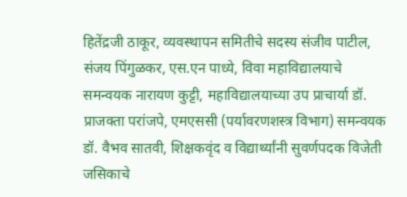हितेंद्रजी ठाकूर, व्यवस्थापन समितीचे सदस्य संजीव पाटील, संजय पिंगुळकर, एस.एन पाध्ये, विवा महाविद्यालयाचे समन्वयक नारायण कुट्टी, महाविद्यालयाच्या उप प्राचार्या डॉ. प्राजक्ता परांजपे, एमएससी (पर्यावरणशस्त्र विभाग) समन्वयक डॉ. वैभव सातवी, शिक्षकवृंद व विद्यार्थ्यांनी सुवर्णपदक विजेती जसिकाचे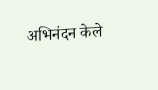अभिनंदन केले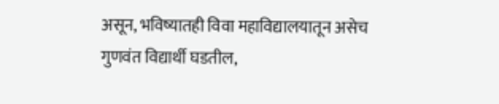असून, भविष्यातही विवा महाविद्यालयातून असेच गुणवंत विद्यार्थी घडतील,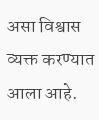असा विश्वास व्यक्त करण्यात आला आहे.